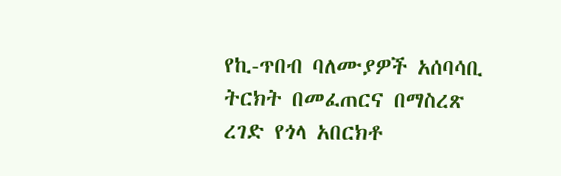የኪ-ጥበብ ባለሙያዎች አሰባሳቢ ትርክት በመፈጠርና በማስረጽ ረገድ የጎላ አበርክቶ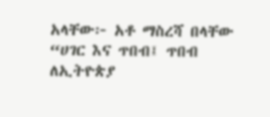አላቸው፦ አቶ ማስረሻ በላቸው
“ሀገር እና ጥበብ፤ ጥበብ ለኢትዮጵያ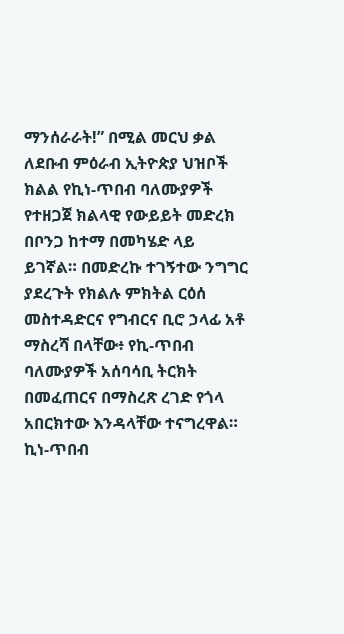ማንሰራራት!” በሚል መርህ ቃል ለደቡብ ምዕራብ ኢትዮጵያ ህዝቦች ክልል የኪነ-ጥበብ ባለሙያዎች የተዘጋጀ ክልላዊ የውይይት መድረክ በቦንጋ ከተማ በመካሄድ ላይ ይገኛል። በመድረኩ ተገኝተው ንግግር ያደረጉት የክልሉ ምክትል ርዕሰ መስተዳድርና የግብርና ቢሮ ኃላፊ አቶ ማስረሻ በላቸው፥ የኪ-ጥበብ ባለሙያዎች አሰባሳቢ ትርክት በመፈጠርና በማስረጽ ረገድ የጎላ አበርክተው እንዳላቸው ተናግረዋል። ኪነ-ጥበብ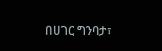በሀገር ግንባታ፣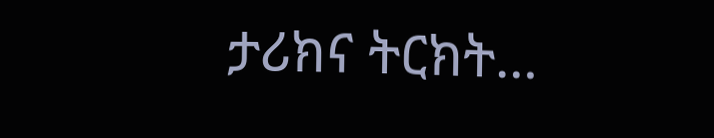ታሪክና ትርክት…